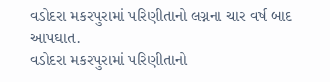વડોદરા મકરપુરામાં પરિણીતાનો લગ્નના ચાર વર્ષ બાદ આપઘાત.
વડોદરા મકરપુરામાં પરિણીતાનો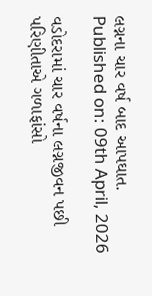લગ્નના ચાર વર્ષ બાદ આપઘાત.
Published on: 09th April, 2026

વડોદરામાં ચાર વર્ષના લગ્નજીવન પછી પરિણીતાએ ગળાફાંસો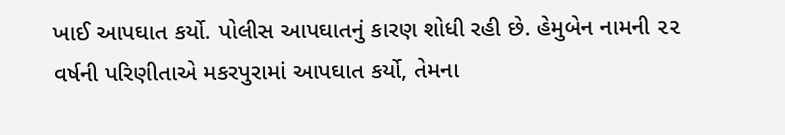ખાઈ આપઘાત કર્યો. પોલીસ આપઘાતનું કારણ શોધી રહી છે. હેમુબેન નામની ૨૨ વર્ષની પરિણીતાએ મકરપુરામાં આપઘાત કર્યો, તેમના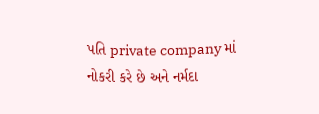પતિ private company માં નોકરી કરે છે અને નર્મદા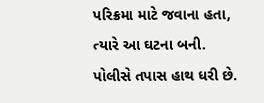પરિક્રમા માટે જવાના હતા, ત્યારે આ ઘટના બની. પોલીસે તપાસ હાથ ધરી છે.